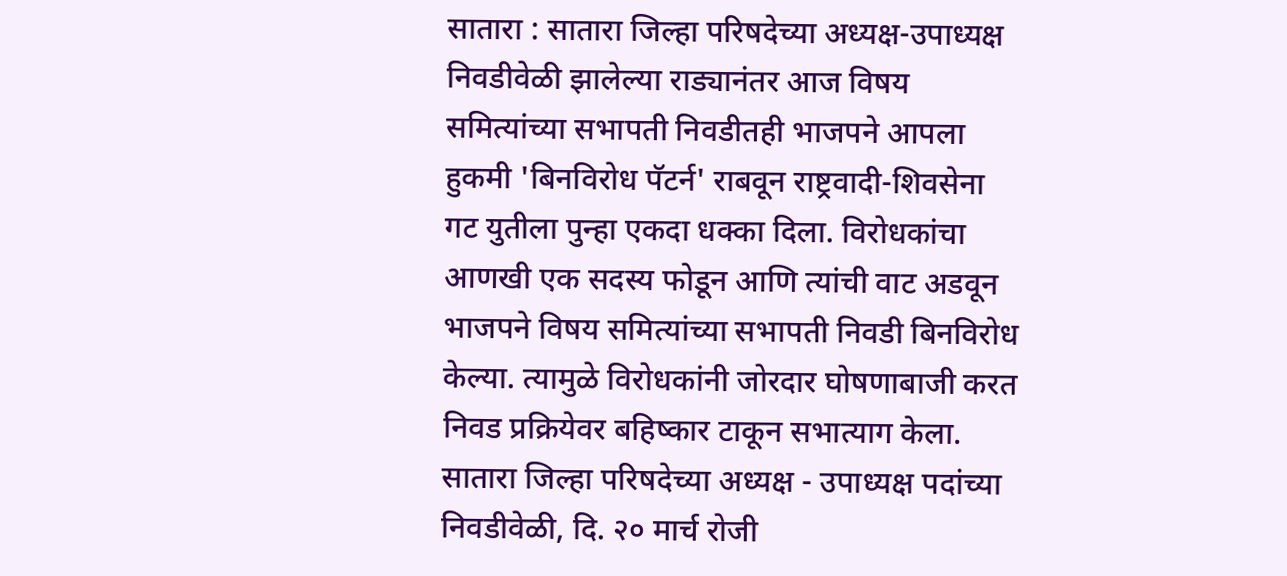सातारा : सातारा जिल्हा परिषदेच्या अध्यक्ष-उपाध्यक्ष निवडीवेळी झालेल्या राड्यानंतर आज विषय समित्यांच्या सभापती निवडीतही भाजपने आपला हुकमी 'बिनविरोध पॅटर्न' राबवून राष्ट्रवादी-शिवसेना गट युतीला पुन्हा एकदा धक्का दिला. विरोधकांचा आणखी एक सदस्य फोडून आणि त्यांची वाट अडवून भाजपने विषय समित्यांच्या सभापती निवडी बिनविरोध केल्या. त्यामुळे विरोधकांनी जोरदार घोषणाबाजी करत निवड प्रक्रियेवर बहिष्कार टाकून सभात्याग केला.
सातारा जिल्हा परिषदेच्या अध्यक्ष - उपाध्यक्ष पदांच्या निवडीवेळी, दि. २० मार्च रोजी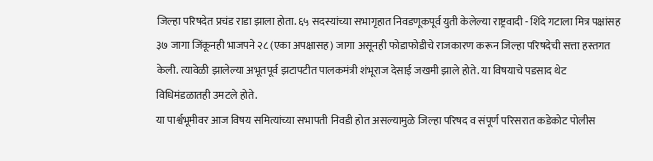जिल्हा परिषदेत प्रचंड राडा झाला होता. ६५ सदस्यांच्या सभागृहात निवडणूकपूर्व युती केलेल्या राष्ट्रवादी - शिंदे गटाला मित्र पक्षांसह ३७ जागा जिंकूनही भाजपने २८ (एका अपक्षासह) जागा असूनही फोडाफोडीचे राजकारण करून जिल्हा परिषदेची सत्ता हस्तगत केली. त्यावेळी झालेल्या अभूतपूर्व झटापटीत पालकमंत्री शंभूराज देसाई जखमी झाले होते. या विषयाचे पडसाद थेट विधिमंडळातही उमटले होते.
या पार्श्वभूमीवर आज विषय समित्यांच्या सभापती निवडी होत असल्यामुळे जिल्हा परिषद व संपूर्ण परिसरात कडेकोट पोलीस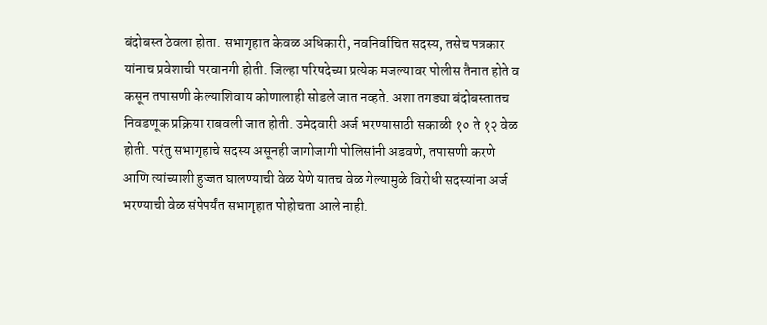बंदोबस्त ठेवला होता. सभागृहात केवळ अधिकारी, नवनिर्वाचित सदस्य, तसेच पत्रकार यांनाच प्रवेशाची परवानगी होती. जिल्हा परिषदेच्या प्रत्येक मजल्यावर पोलीस तैनात होते व कसून तपासणी केल्याशिवाय कोणालाही सोडले जात नव्हते. अशा तगड्या बंदोबस्तातच निवडणूक प्रक्रिया राबवली जात होती. उमेदवारी अर्ज भरण्यासाठी सकाळी १० ते १२ वेळ होती. परंतु सभागृहाचे सदस्य असूनही जागोजागी पोलिसांनी अडवणे, तपासणी करणे आणि त्यांच्याशी हुज्जत घालण्याची वेळ येणे यातच वेळ गेल्यामुळे विरोधी सदस्यांना अर्ज भरण्याची वेळ संपेपर्यंत सभागृहात पोहोचता आले नाही.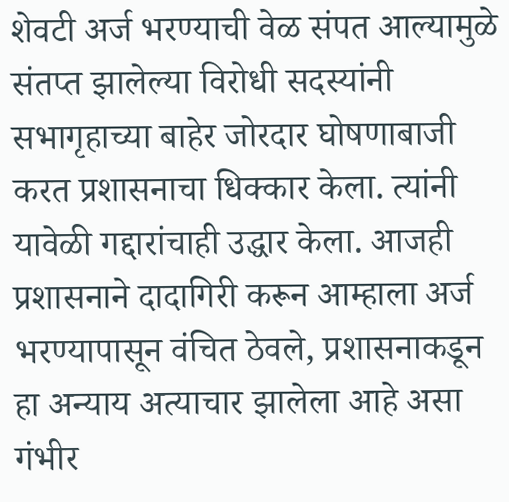शेवटी अर्ज भरण्याची वेळ संपत आल्यामुळे संतप्त झालेल्या विरोधी सदस्यांनी सभागृहाच्या बाहेर जोरदार घोषणाबाजी करत प्रशासनाचा धिक्कार केला. त्यांनी यावेळी गद्दारांचाही उद्धार केला. आजही प्रशासनाने दादागिरी करून आम्हाला अर्ज भरण्यापासून वंचित ठेवले, प्रशासनाकडून हा अन्याय अत्याचार झालेला आहे असा गंभीर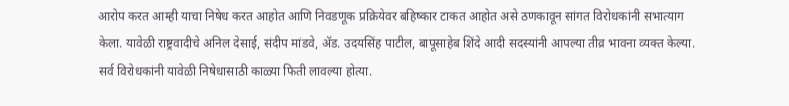आरोप करत आम्ही याचा निषेध करत आहोत आणि निवडणूक प्रक्रियेवर बहिष्कार टाकत आहोत असे ठणकावून सांगत विरोधकांनी सभात्याग केला. यावेळी राष्ट्रवादीचे अनिल देसाई, संदीप मांडवे, ॲड. उदयसिंह पाटील, बापूसाहेब शिंदे आदी सदस्यांनी आपल्या तीव्र भावना व्यक्त केल्या. सर्व विरोधकांनी यावेळी निषेधासाठी काळ्या फिती लावल्या होत्या.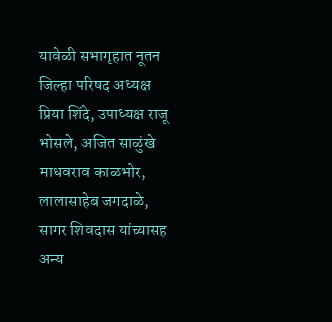यावेळी सभागृहात नूतन जिल्हा परिषद अध्यक्ष प्रिया शिंदे, उपाध्यक्ष राजू भोसले, अजित साळुंखे माधवराव काळभोर, लालासाहेब जगदाळे, सागर शिवदास यांच्यासह अन्य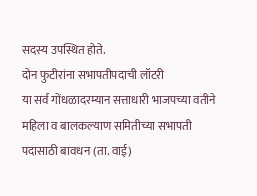सदस्य उपस्थित होते.
दोन फुटीरांना सभापतीपदाची लॉटरी
या सर्व गोंधळादरम्यान सत्ताधारी भाजपच्या वतीने महिला व बालकल्याण समितीच्या सभापती पदासाठी बावधन (ता. वाई)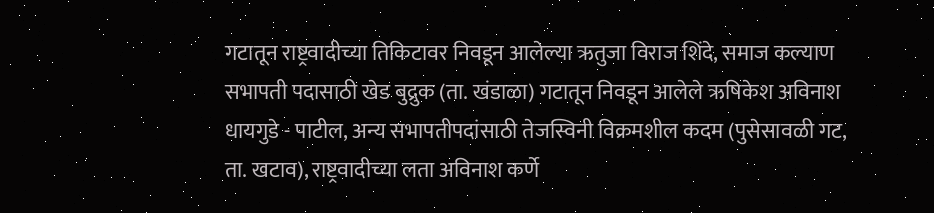गटातून राष्ट्रवादीच्या तिकिटावर निवडून आलेल्या ऋतुजा विराज शिंदे, समाज कल्याण सभापती पदासाठी खेड बुद्रुक (ता. खंडाळा) गटातून निवडून आलेले ऋषिकेश अविनाश धायगुडे - पाटील, अन्य सभापतीपदांसाठी तेजस्विनी विक्रमशील कदम (पुसेसावळी गट, ता. खटाव), राष्ट्रवादीच्या लता अविनाश कर्णे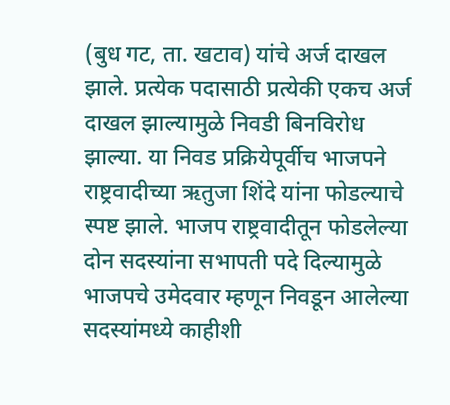(बुध गट, ता. खटाव) यांचे अर्ज दाखल झाले. प्रत्येक पदासाठी प्रत्येकी एकच अर्ज दाखल झाल्यामुळे निवडी बिनविरोध झाल्या. या निवड प्रक्रियेपूर्वीच भाजपने राष्ट्रवादीच्या ऋतुजा शिंदे यांना फोडल्याचे स्पष्ट झाले. भाजप राष्ट्रवादीतून फोडलेल्या दोन सदस्यांना सभापती पदे दिल्यामुळे भाजपचे उमेदवार म्हणून निवडून आलेल्या सदस्यांमध्ये काहीशी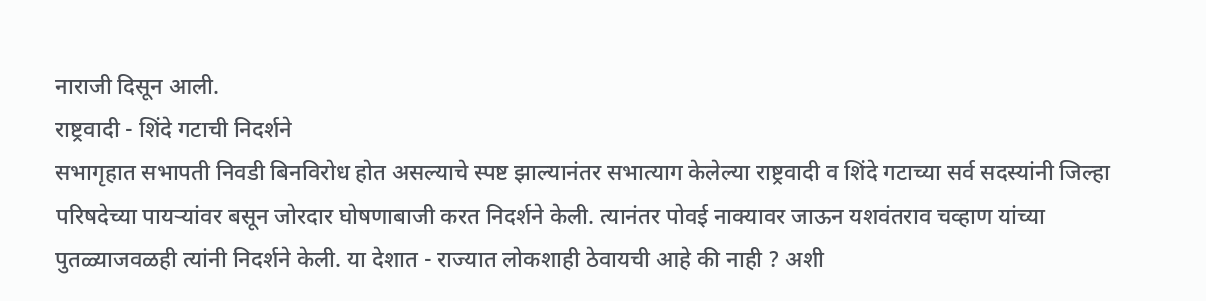नाराजी दिसून आली.
राष्ट्रवादी - शिंदे गटाची निदर्शने
सभागृहात सभापती निवडी बिनविरोध होत असल्याचे स्पष्ट झाल्यानंतर सभात्याग केलेल्या राष्ट्रवादी व शिंदे गटाच्या सर्व सदस्यांनी जिल्हा परिषदेच्या पायऱ्यांवर बसून जोरदार घोषणाबाजी करत निदर्शने केली. त्यानंतर पोवई नाक्यावर जाऊन यशवंतराव चव्हाण यांच्या पुतळ्याजवळही त्यांनी निदर्शने केली. या देशात - राज्यात लोकशाही ठेवायची आहे की नाही ? अशी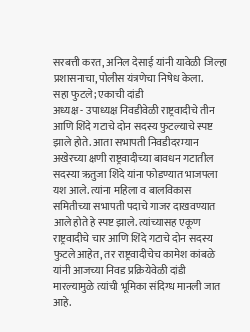सरबत्ती करत, अनिल देसाई यांनी यावेळी जिल्हा प्रशासनाचा, पोलीस यंत्रणेचा निषेध केला.
सहा फुटले; एकाची दांडी
अध्यक्ष - उपाध्यक्ष निवडीवेळी राष्ट्रवादीचे तीन आणि शिंदे गटाचे दोन सदस्य फुटल्याचे स्पष्ट झाले होते. आता सभापती निवडीदरम्यान अखेरच्या क्षणी राष्ट्रवादीच्या बावधन गटातील सदस्या ऋतुजा शिंदे यांना फोडण्यात भाजपला यश आले. त्यांना महिला व बालविकास समितीच्या सभापती पदाचे गाजर दाखवण्यात आले होते हे स्पष्ट झाले. त्यांच्यासह एकूण राष्ट्रवादीचे चार आणि शिंदे गटाचे दोन सदस्य फुटले आहेत, तर राष्ट्रवादीचेच कामेश कांबळे यांनी आजच्या निवड प्रक्रियेवेळी दांडी मारल्यामुळे त्यांची भूमिका संदिग्ध मानली जात आहे.